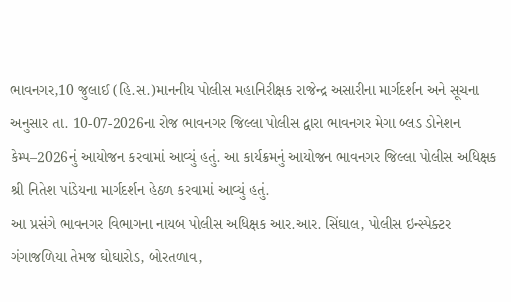ભાવનગર,10 જુલાઈ (હિ.સ.)માનનીય પોલીસ મહાનિરીક્ષક રાજેન્દ્ર અસારીના માર્ગદર્શન અને સૂચના અનુસાર તા. 10-07-2026ના રોજ ભાવનગર જિલ્લા પોલીસ દ્વારા ભાવનગર મેગા બ્લડ ડોનેશન કેમ્પ–2026નું આયોજન કરવામાં આવ્યું હતું. આ કાર્યક્રમનું આયોજન ભાવનગર જિલ્લા પોલીસ અધિક્ષક શ્રી નિતેશ પાંડેયના માર્ગદર્શન હેઠળ કરવામાં આવ્યું હતું.
આ પ્રસંગે ભાવનગર વિભાગના નાયબ પોલીસ અધિક્ષક આર.આર. સિંઘાલ, પોલીસ ઇન્સ્પેક્ટર ગંગાજળિયા તેમજ ઘોઘારોડ, બોરતળાવ,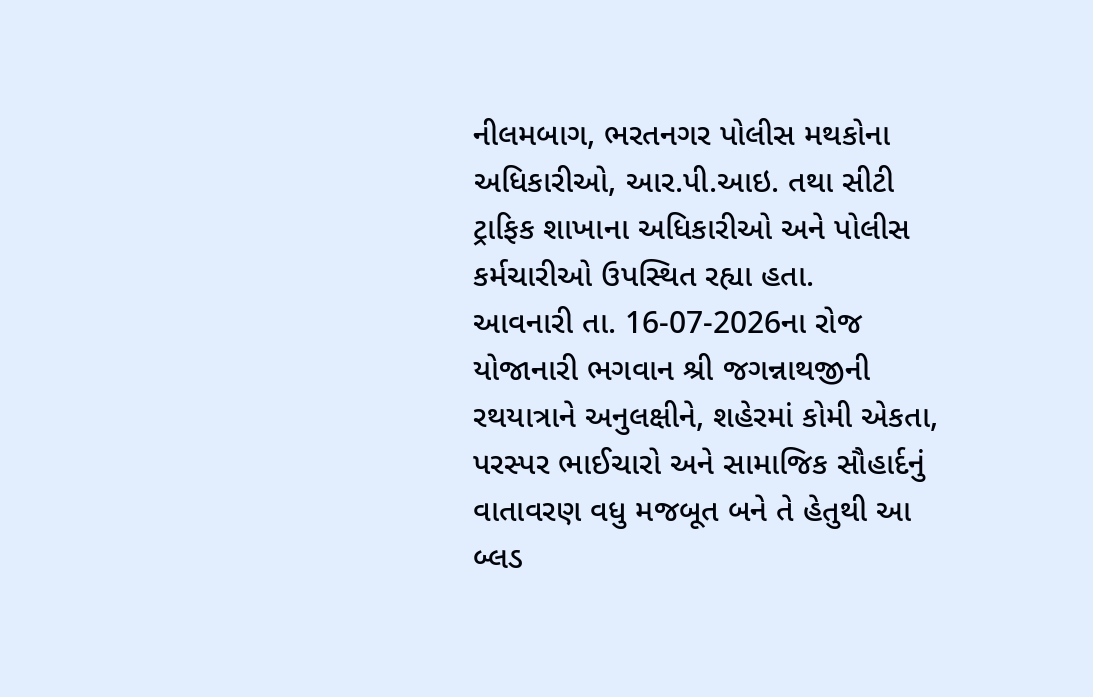નીલમબાગ, ભરતનગર પોલીસ મથકોના અધિકારીઓ, આર.પી.આઇ. તથા સીટી ટ્રાફિક શાખાના અધિકારીઓ અને પોલીસ કર્મચારીઓ ઉપસ્થિત રહ્યા હતા.
આવનારી તા. 16-07-2026ના રોજ યોજાનારી ભગવાન શ્રી જગન્નાથજીની રથયાત્રાને અનુલક્ષીને, શહેરમાં કોમી એકતા, પરસ્પર ભાઈચારો અને સામાજિક સૌહાર્દનું વાતાવરણ વધુ મજબૂત બને તે હેતુથી આ બ્લડ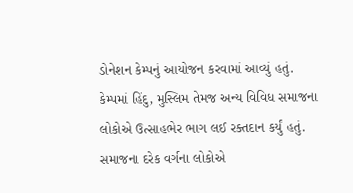ડોનેશન કેમ્પનું આયોજન કરવામાં આવ્યું હતું. કેમ્પમાં હિંદુ, મુસ્લિમ તેમજ અન્ય વિવિધ સમાજના લોકોએ ઉત્સાહભેર ભાગ લઈ રક્તદાન કર્યું હતું. સમાજના દરેક વર્ગના લોકોએ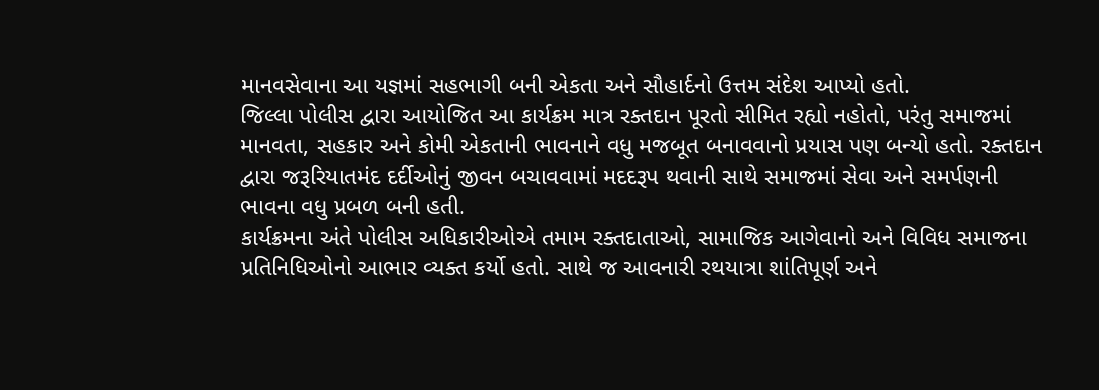માનવસેવાના આ યજ્ઞમાં સહભાગી બની એકતા અને સૌહાર્દનો ઉત્તમ સંદેશ આપ્યો હતો.
જિલ્લા પોલીસ દ્વારા આયોજિત આ કાર્યક્રમ માત્ર રક્તદાન પૂરતો સીમિત રહ્યો નહોતો, પરંતુ સમાજમાં માનવતા, સહકાર અને કોમી એકતાની ભાવનાને વધુ મજબૂત બનાવવાનો પ્રયાસ પણ બન્યો હતો. રક્તદાન દ્વારા જરૂરિયાતમંદ દર્દીઓનું જીવન બચાવવામાં મદદરૂપ થવાની સાથે સમાજમાં સેવા અને સમર્પણની ભાવના વધુ પ્રબળ બની હતી.
કાર્યક્રમના અંતે પોલીસ અધિકારીઓએ તમામ રક્તદાતાઓ, સામાજિક આગેવાનો અને વિવિધ સમાજના પ્રતિનિધિઓનો આભાર વ્યક્ત કર્યો હતો. સાથે જ આવનારી રથયાત્રા શાંતિપૂર્ણ અને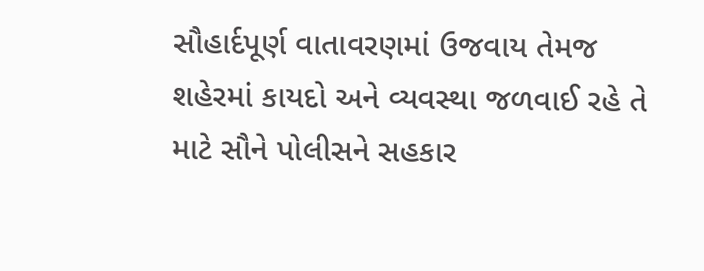સૌહાર્દપૂર્ણ વાતાવરણમાં ઉજવાય તેમજ શહેરમાં કાયદો અને વ્યવસ્થા જળવાઈ રહે તે માટે સૌને પોલીસને સહકાર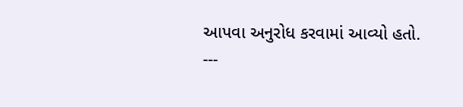આપવા અનુરોધ કરવામાં આવ્યો હતો.
---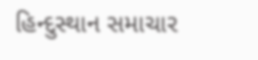હિન્દુસ્થાન સમાચાર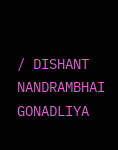/ DISHANT NANDRAMBHAI GONADLIYA